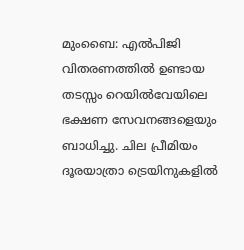മുംബൈ: എൽപിജി വിതരണത്തിൽ ഉണ്ടായ തടസ്സം റെയിൽവേയിലെ ഭക്ഷണ സേവനങ്ങളെയും ബാധിച്ചു. ചില പ്രീമിയം ദൂരയാത്രാ ട്രെയിനുകളിൽ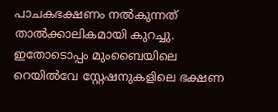പാചകഭക്ഷണം നൽകുന്നത് താൽക്കാലികമായി കുറച്ചു. ഇതോടൊപ്പം മുംബൈയിലെ റെയിൽവേ സ്റ്റേഷനുകളിലെ ഭക്ഷണ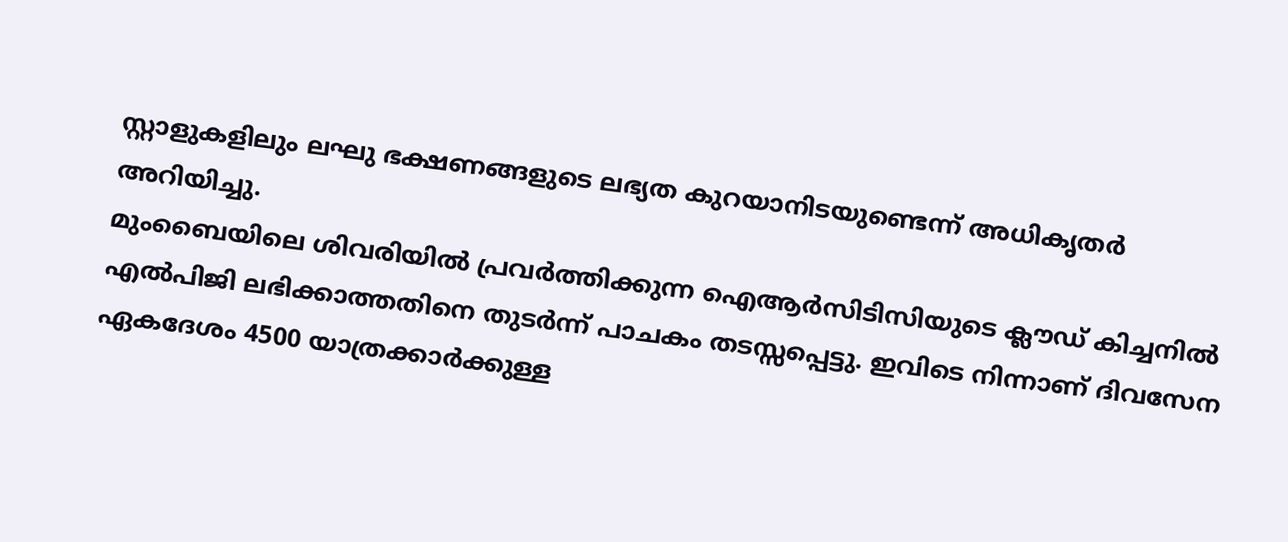സ്റ്റാളുകളിലും ലഘു ഭക്ഷണങ്ങളുടെ ലഭ്യത കുറയാനിടയുണ്ടെന്ന് അധികൃതർ അറിയിച്ചു.
മുംബൈയിലെ ശിവരിയിൽ പ്രവർത്തിക്കുന്ന ഐആർസിടിസിയുടെ ക്ലൗഡ് കിച്ചനിൽ എൽപിജി ലഭിക്കാത്തതിനെ തുടർന്ന് പാചകം തടസ്സപ്പെട്ടു. ഇവിടെ നിന്നാണ് ദിവസേന ഏകദേശം 4500 യാത്രക്കാർക്കുള്ള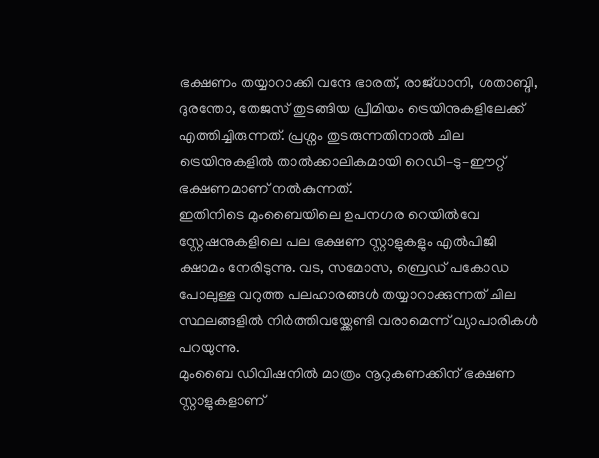ഭക്ഷണം തയ്യാറാക്കി വന്ദേ ഭാരത്, രാജ്ധാനി, ശതാബ്ദി, ദുരന്തോ, തേജസ് തുടങ്ങിയ പ്രീമിയം ട്രെയിനുകളിലേക്ക് എത്തിച്ചിരുന്നത്. പ്രശ്നം തുടരുന്നതിനാൽ ചില ട്രെയിനുകളിൽ താൽക്കാലികമായി റെഡി–ടു–ഈറ്റ് ഭക്ഷണമാണ് നൽകുന്നത്.
ഇതിനിടെ മുംബൈയിലെ ഉപനഗര റെയിൽവേ സ്റ്റേഷനുകളിലെ പല ഭക്ഷണ സ്റ്റാളുകളും എൽപിജി ക്ഷാമം നേരിടുന്നു. വട, സമോസ, ബ്രെഡ് പകോഡ പോലുള്ള വറുത്ത പലഹാരങ്ങൾ തയ്യാറാക്കുന്നത് ചില സ്ഥലങ്ങളിൽ നിർത്തിവയ്ക്കേണ്ടി വരാമെന്ന് വ്യാപാരികൾ പറയുന്നു.
മുംബൈ ഡിവിഷനിൽ മാത്രം നൂറുകണക്കിന് ഭക്ഷണ സ്റ്റാളുകളാണ്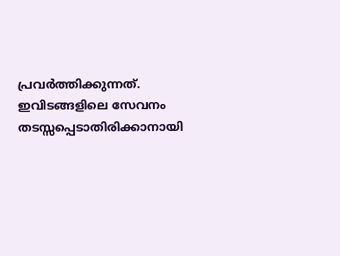പ്രവർത്തിക്കുന്നത്. ഇവിടങ്ങളിലെ സേവനം തടസ്സപ്പെടാതിരിക്കാനായി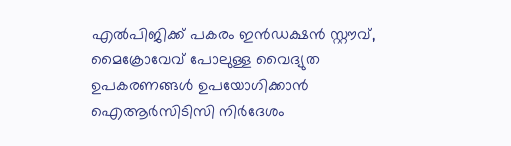എൽപിജിക്ക് പകരം ഇൻഡക്ഷൻ സ്റ്റൗവ്, മൈക്രോവേവ് പോലുള്ള വൈദ്യുത ഉപകരണങ്ങൾ ഉപയോഗിക്കാൻ ഐആർസിടിസി നിർദേശം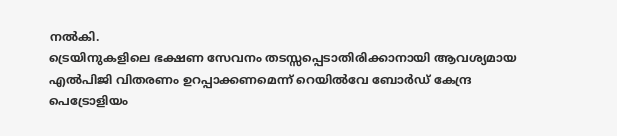നൽകി.
ട്രെയിനുകളിലെ ഭക്ഷണ സേവനം തടസ്സപ്പെടാതിരിക്കാനായി ആവശ്യമായ എൽപിജി വിതരണം ഉറപ്പാക്കണമെന്ന് റെയിൽവേ ബോർഡ് കേന്ദ്ര പെട്രോളിയം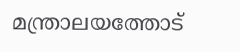മന്ത്രാലയത്തോട്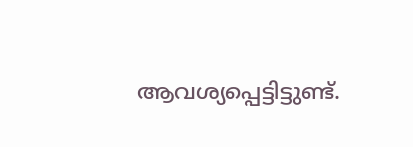ആവശ്യപ്പെട്ടിട്ടുണ്ട്.